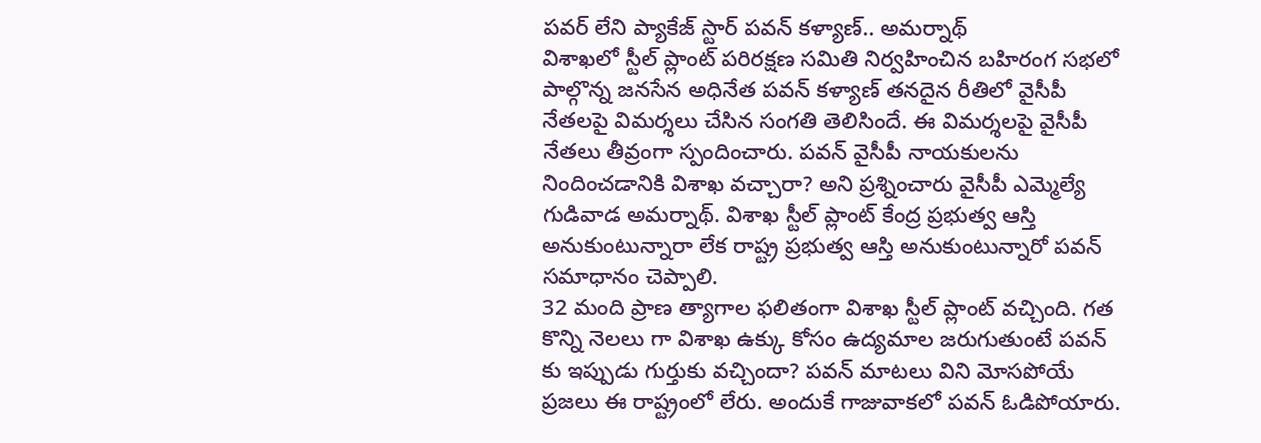పవర్ లేని ప్యాకేజ్ స్టార్ పవన్ కళ్యాణ్.. అమర్నాథ్
విశాఖలో స్టీల్ ప్లాంట్ పరిరక్షణ సమితి నిర్వహించిన బహిరంగ సభలో పాల్గొన్న జనసేన అధినేత పవన్ కళ్యాణ్ తనదైన రీతిలో వైసీపీ నేతలపై విమర్శలు చేసిన సంగతి తెలిసిందే. ఈ విమర్శలపై వైసీపీ నేతలు తీవ్రంగా స్పందించారు. పవన్ వైసీపీ నాయకులను నిందించడానికి విశాఖ వచ్చారా? అని ప్రశ్నించారు వైసీపీ ఎమ్మెల్యే గుడివాడ అమర్నాథ్. విశాఖ స్టీల్ ప్లాంట్ కేంద్ర ప్రభుత్వ ఆస్తి అనుకుంటున్నారా లేక రాష్ట్ర ప్రభుత్వ ఆస్తి అనుకుంటున్నారో పవన్ సమాధానం చెప్పాలి.
32 మంది ప్రాణ త్యాగాల ఫలితంగా విశాఖ స్టీల్ ప్లాంట్ వచ్చింది. గత కొన్ని నెలలు గా విశాఖ ఉక్కు కోసం ఉద్యమాల జరుగుతుంటే పవన్ కు ఇప్పుడు గుర్తుకు వచ్చిందా? పవన్ మాటలు విని మోసపోయే ప్రజలు ఈ రాష్ట్రంలో లేరు. అందుకే గాజువాకలో పవన్ ఓడిపోయారు.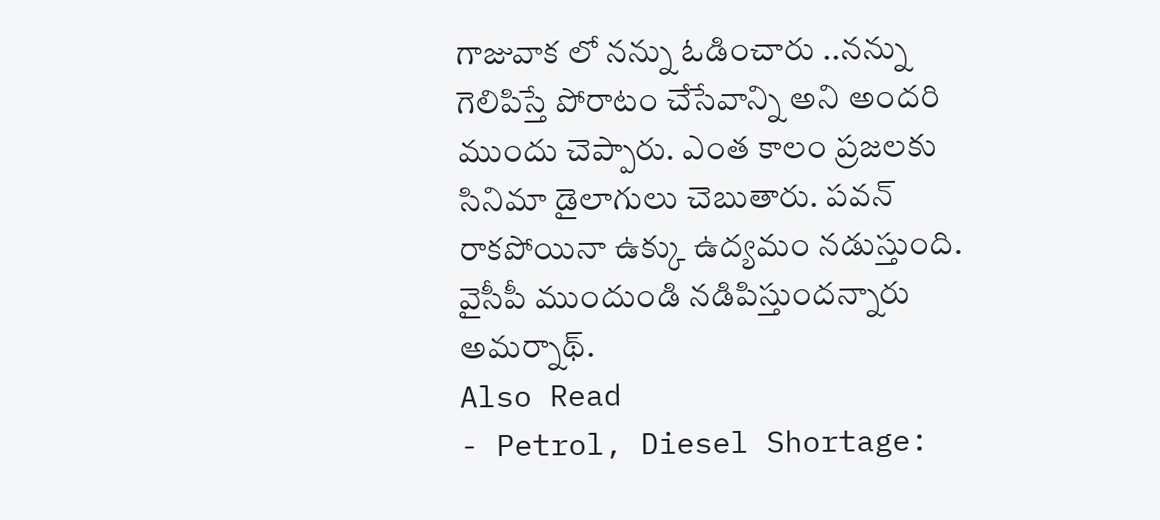గాజువాక లో నన్ను ఓడించారు ..నన్ను గెలిపిస్తే పోరాటం చేసేవాన్ని అని అందరి ముందు చెప్పారు. ఎంత కాలం ప్రజలకు సినిమా డైలాగులు చెబుతారు. పవన్ రాకపోయినా ఉక్కు ఉద్యమం నడుస్తుంది. వైసీపీ ముందుండి నడిపిస్తుందన్నారు అమర్నాథ్.
Also Read
- Petrol, Diesel Shortage: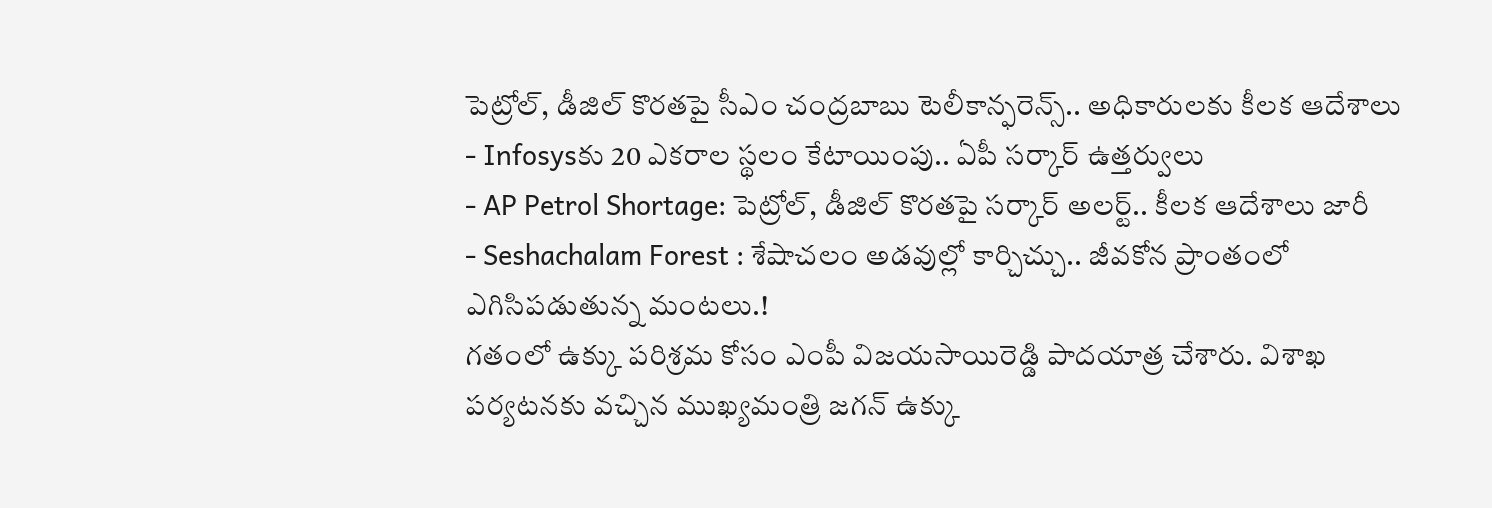పెట్రోల్, డీజిల్ కొరతపై సీఎం చంద్రబాబు టెలీకాన్ఫరెన్స్.. అధికారులకు కీలక ఆదేశాలు
- Infosysకు 20 ఎకరాల స్థలం కేటాయింపు.. ఏపీ సర్కార్ ఉత్తర్వులు
- AP Petrol Shortage: పెట్రోల్, డీజిల్ కొరతపై సర్కార్ అలర్ట్.. కీలక ఆదేశాలు జారీ
- Seshachalam Forest : శేషాచలం అడవుల్లో కార్చిచ్చు.. జీవకోన ప్రాంతంలో ఎగిసిపడుతున్న మంటలు.!
గతంలో ఉక్కు పరిశ్రమ కోసం ఎంపీ విజయసాయిరెడ్డి పాదయాత్ర చేశారు. విశాఖ పర్యటనకు వచ్చిన ముఖ్యమంత్రి జగన్ ఉక్కు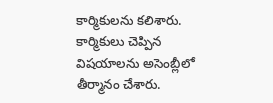కార్మికులను కలిశారు. కార్మికులు చెప్పిన విషయాలను అసెంబ్లీలో తీర్మానం చేశారు.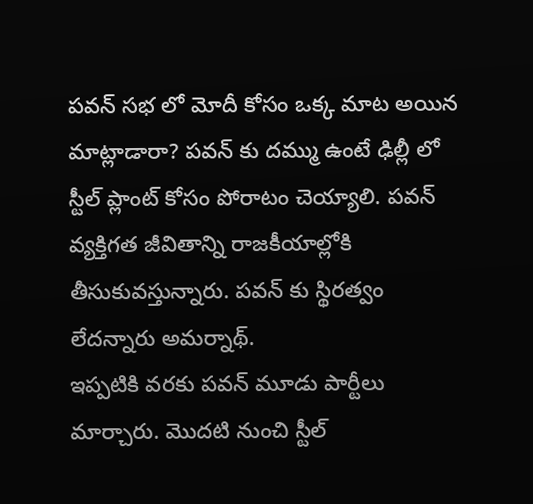పవన్ సభ లో మోదీ కోసం ఒక్క మాట అయిన మాట్లాడారా? పవన్ కు దమ్ము ఉంటే ఢిల్లీ లో స్టీల్ ప్లాంట్ కోసం పోరాటం చెయ్యాలి. పవన్ వ్యక్తిగత జీవితాన్ని రాజకీయాల్లోకి తీసుకువస్తున్నారు. పవన్ కు స్థిరత్వం లేదన్నారు అమర్నాథ్.
ఇప్పటికి వరకు పవన్ మూడు పార్టీలు మార్చారు. మొదటి నుంచి స్టీల్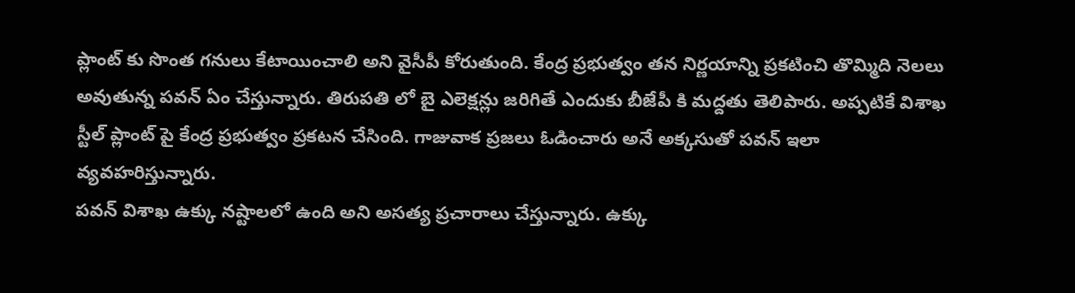ప్లాంట్ కు సొంత గనులు కేటాయించాలి అని వైసీపీ కోరుతుంది. కేంద్ర ప్రభుత్వం తన నిర్ణయాన్ని ప్రకటించి తొమ్మిది నెలలు అవుతున్న పవన్ ఏం చేస్తున్నారు. తిరుపతి లో బై ఎలెక్షన్లు జరిగితే ఎందుకు బీజేపీ కి మద్దతు తెలిపారు. అప్పటికే విశాఖ స్టీల్ ప్లాంట్ పై కేంద్ర ప్రభుత్వం ప్రకటన చేసింది. గాజువాక ప్రజలు ఓడించారు అనే అక్కసుతో పవన్ ఇలా వ్యవహరిస్తున్నారు.
పవన్ విశాఖ ఉక్కు నష్టాలలో ఉంది అని అసత్య ప్రచారాలు చేస్తున్నారు. ఉక్కు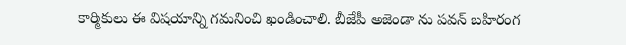కార్మికులు ఈ విషయాన్ని గమనించి ఖండించాలి. బీజేపీ అజెండా ను పవన్ బహిరంగ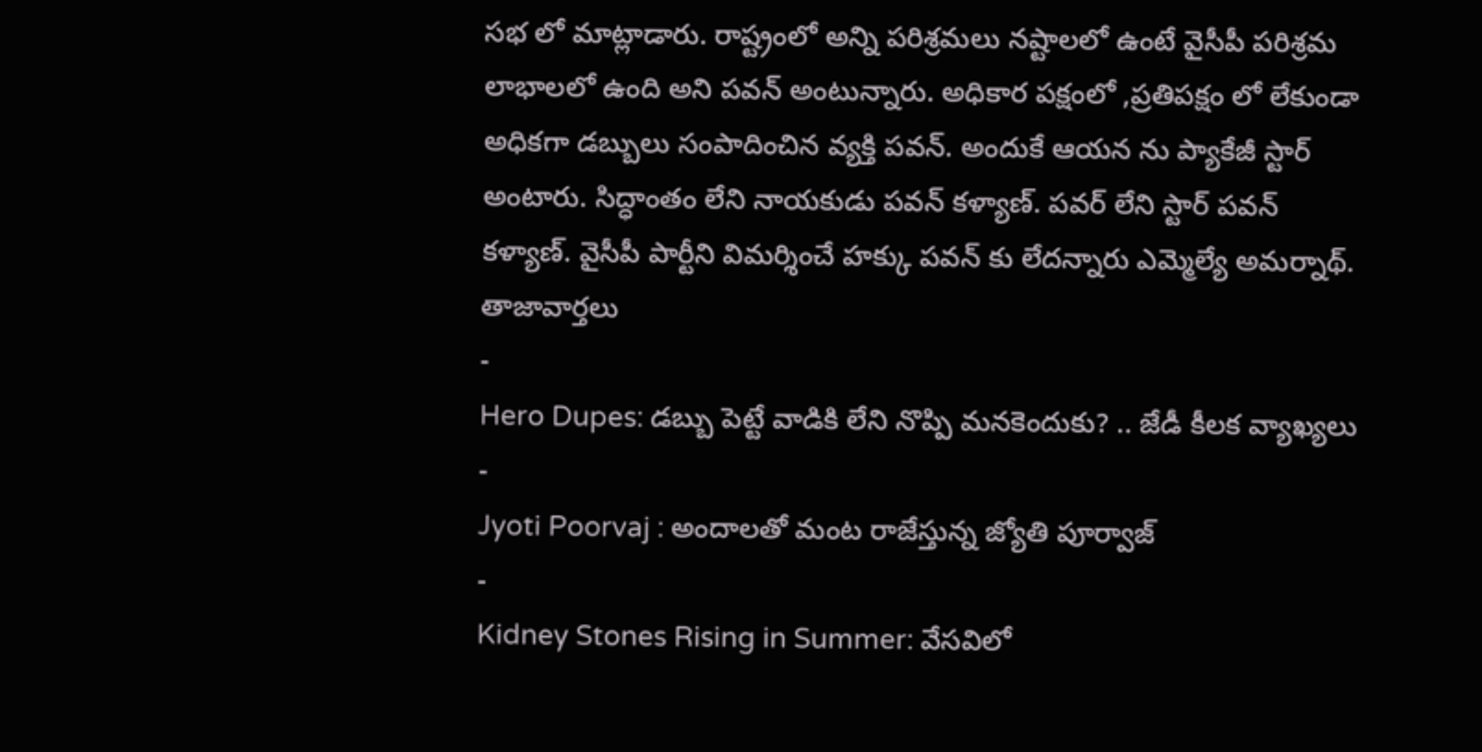సభ లో మాట్లాడారు. రాష్ట్రంలో అన్ని పరిశ్రమలు నష్టాలలో ఉంటే వైసీపీ పరిశ్రమ లాభాలలో ఉంది అని పవన్ అంటున్నారు. అధికార పక్షంలో ,ప్రతిపక్షం లో లేకుండా అధికగా డబ్బులు సంపాదించిన వ్యక్తి పవన్. అందుకే ఆయన ను ప్యాకేజీ స్టార్ అంటారు. సిద్ధాంతం లేని నాయకుడు పవన్ కళ్యాణ్. పవర్ లేని స్టార్ పవన్ కళ్యాణ్. వైసీపీ పార్టీని విమర్శించే హక్కు పవన్ కు లేదన్నారు ఎమ్మెల్యే అమర్నాథ్.
తాజావార్తలు
-
Hero Dupes: డబ్బు పెట్టే వాడికి లేని నొప్పి మనకెందుకు? .. జేడీ కీలక వ్యాఖ్యలు
-
Jyoti Poorvaj : అందాలతో మంట రాజేస్తున్న జ్యోతి పూర్వాజ్
-
Kidney Stones Rising in Summer: వేసవిలో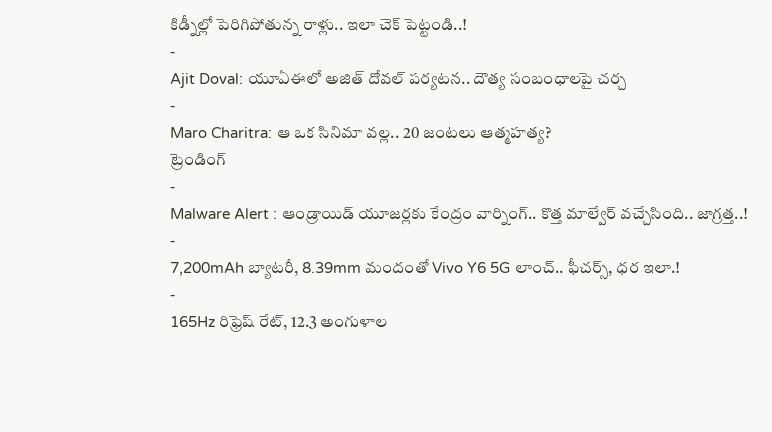కిడ్నీల్లో పెరిగిపోతున్న రాళ్లు.. ఇలా చెక్ పెట్టండి..!
-
Ajit Doval: యూఏఈలో అజిత్ దోవల్ పర్యటన.. దౌత్య సంబంధాలపై చర్చ
-
Maro Charitra: ఆ ఒక సినిమా వల్ల.. 20 జంటలు ఆత్మహత్య?
ట్రెండింగ్
-
Malware Alert : ఆండ్రాయిడ్ యూజర్లకు కేంద్రం వార్నింగ్.. కొత్త మాల్వేర్ వచ్చేసింది.. జాగ్రత్త..!
-
7,200mAh బ్యాటరీ, 8.39mm మందంతో Vivo Y6 5G లాంచ్.. ఫీచర్స్, ధర ఇలా.!
-
165Hz రిఫ్రెష్ రేట్, 12.3 అంగుళాల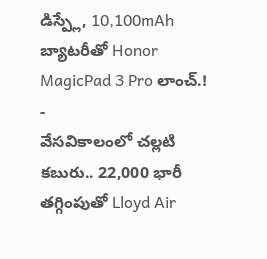డిస్ప్లే, 10,100mAh బ్యాటరీతో Honor MagicPad 3 Pro లాంచ్.!
-
వేసవికాలంలో చల్లటి కబురు.. 22,000 భారీ తగ్గింపుతో Lloyd Air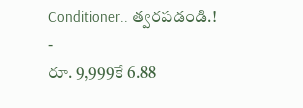Conditioner.. త్వరపడండి.!
-
రూ. 9,999కే 6.88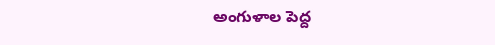అంగుళాల పెద్ద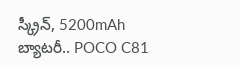స్క్రీన్, 5200mAh బ్యాటరీ.. POCO C81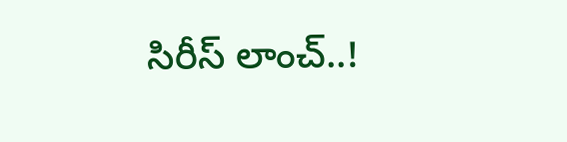సిరీస్ లాంచ్..!